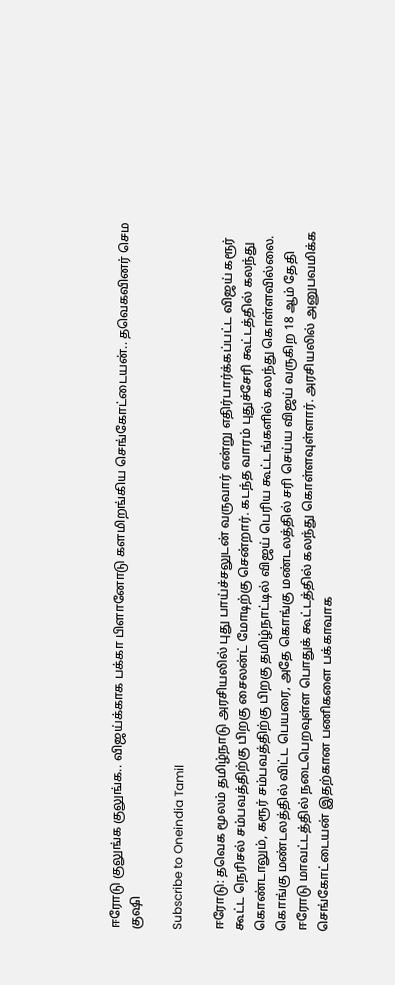ஈரோடு குலுங்க குலுங்க.. விஜய்க்காக பக்கா பிளானோடு களமிறங்கிய செங்கோட்டையன்.. தவெகவினர் செம குஷி

Subscribe to Oneindia Tamil

ஈரோடு: தவெக மூலம் தமிழ்நாடு அரசியலில் புது பாய்ச்சலுடன் வருவார் என்று எதிர்பார்க்கப்பட்ட விஜய் கரூர் கூட்ட நெரிசல் சம்பவத்திற்கு பிறகு சைலன்ட் மோடிற்கு சென்றார். கடந்த வாரம் புதுச்சேரி கூட்டத்தில் கலந்து கொண்டாலும், கரூர் சம்பவத்திற்கு பிறகு தமிழ்நாட்டில் விஜய் பெரிய கூட்டங்களில் கலந்து கொள்ளவில்லை. கொங்கு மண்டலத்தில் விட்ட பெயரை, அதே கொங்கு மண்டலத்தில் சரி செய்ய விஜய் வருகிற 18 ஆம் தேதி ஈரோடு மாவட்டத்தில் நடைபெறவுள்ள பொதுக் கூட்டத்தில் கலந்து கொள்ளவுள்ளார். அரசியலில் அனுபவமிக்க செங்கோட்டையன் இதற்கான பணிகளை பக்காவாக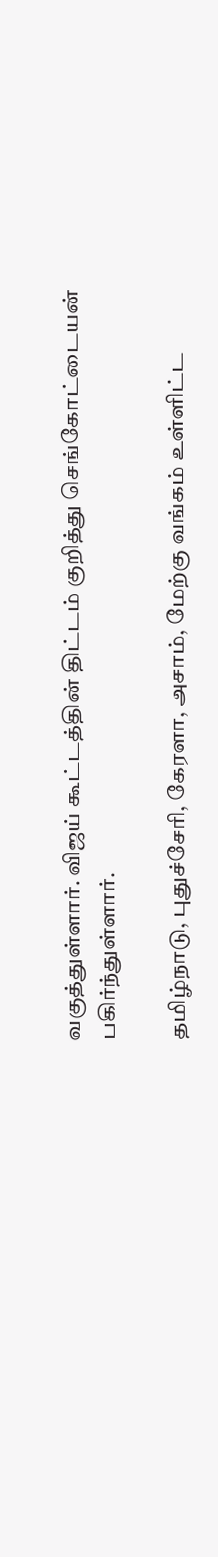வகுத்துள்ளார். விஜய் கூட்டத்தின் திட்டம் குறித்து செங்கோட்டையன் பகிர்ந்துள்ளார்.

தமிழ்நாடு, புதுச்சேரி, கேரளா, அசாம், மேற்கு வங்கம் உள்ளிட்ட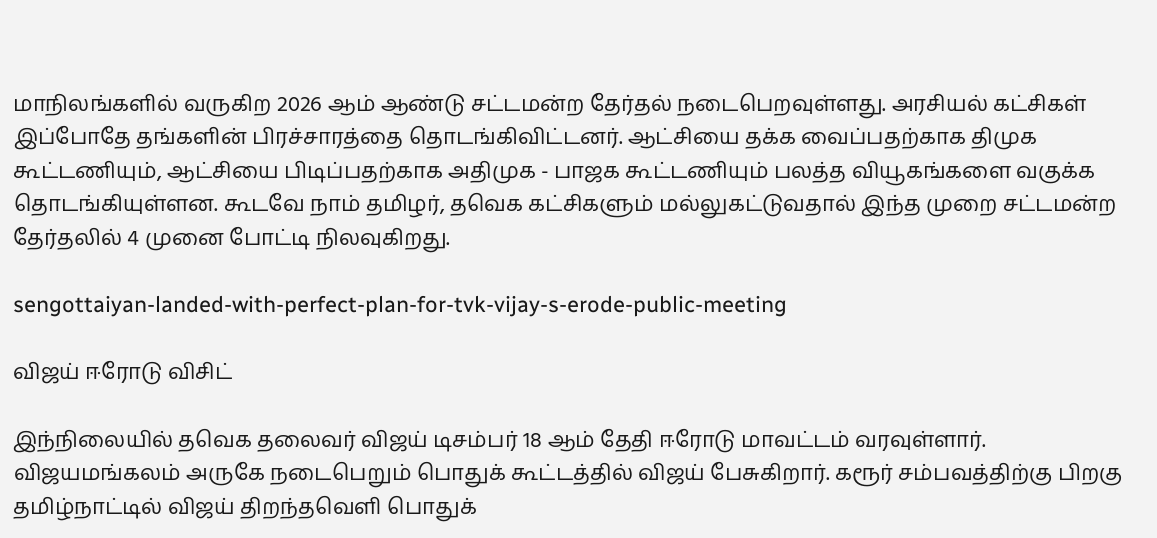மாநிலங்களில் வருகிற 2026 ஆம் ஆண்டு சட்டமன்ற தேர்தல் நடைபெறவுள்ளது. அரசியல் கட்சிகள் இப்போதே தங்களின் பிரச்சாரத்தை தொடங்கிவிட்டனர். ஆட்சியை தக்க வைப்பதற்காக திமுக கூட்டணியும், ஆட்சியை பிடிப்பதற்காக அதிமுக - பாஜக கூட்டணியும் பலத்த வியூகங்களை வகுக்க தொடங்கியுள்ளன. கூடவே நாம் தமிழர், தவெக கட்சிகளும் மல்லுகட்டுவதால் இந்த முறை சட்டமன்ற தேர்தலில் 4 முனை போட்டி நிலவுகிறது.

sengottaiyan-landed-with-perfect-plan-for-tvk-vijay-s-erode-public-meeting

விஜய் ஈரோடு விசிட்

இந்நிலையில் தவெக தலைவர் விஜய் டிசம்பர் 18 ஆம் தேதி ஈரோடு மாவட்டம் வரவுள்ளார். விஜயமங்கலம் அருகே நடைபெறும் பொதுக் கூட்டத்தில் விஜய் பேசுகிறார். கரூர் சம்பவத்திற்கு பிறகு தமிழ்நாட்டில் விஜய் திறந்தவெளி பொதுக்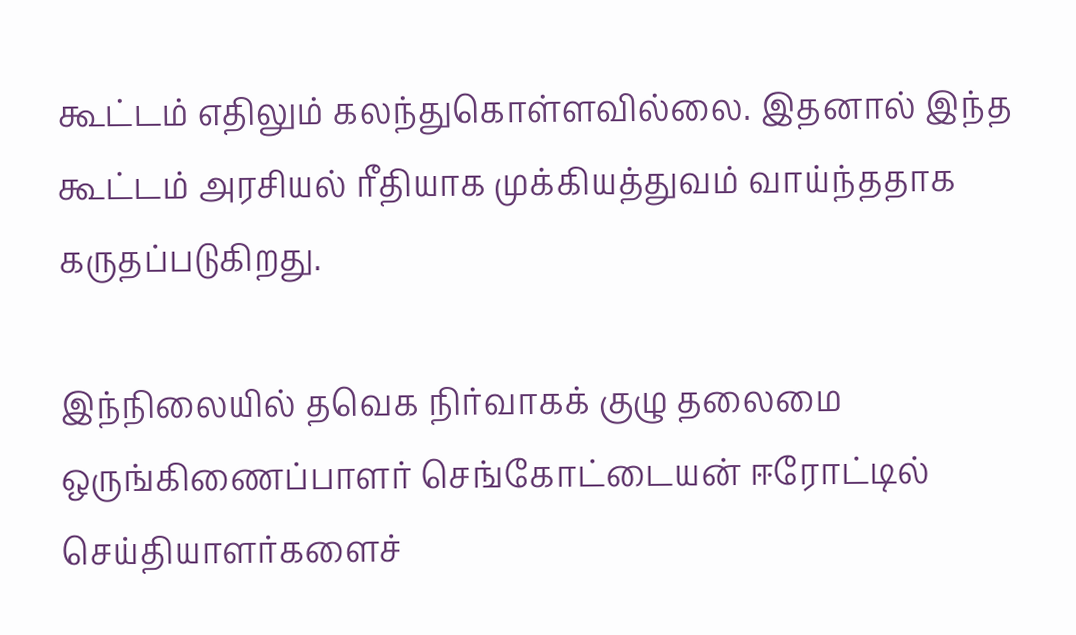கூட்டம் எதிலும் கலந்துகொள்ளவில்லை. இதனால் இந்த கூட்டம் அரசியல் ரீதியாக முக்கியத்துவம் வாய்ந்ததாக கருதப்படுகிறது.

இந்நிலையில் தவெக நிர்வாகக் குழு தலைமை ஒருங்கிணைப்பாளர் செங்கோட்டையன் ஈரோட்டில் செய்தியாளர்களைச்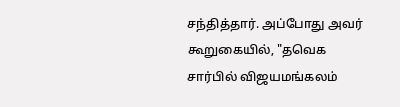சந்தித்தார். அப்போது அவர் கூறுகையில், "தவெக சார்பில் விஜயமங்கலம்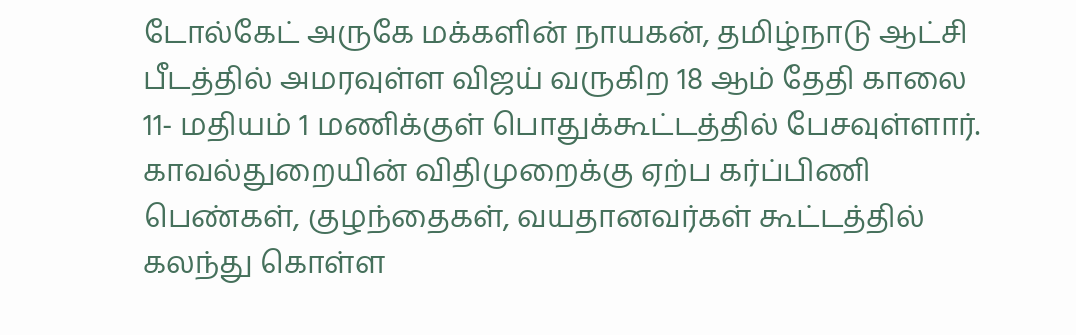டோல்கேட் அருகே மக்களின் நாயகன், தமிழ்நாடு ஆட்சி பீடத்தில் அமரவுள்ள விஜய் வருகிற 18 ஆம் தேதி காலை 11- மதியம் 1 மணிக்குள் பொதுக்கூட்டத்தில் பேசவுள்ளார். காவல்துறையின் விதிமுறைக்கு ஏற்ப கர்ப்பிணி பெண்கள், குழந்தைகள், வயதானவர்கள் கூட்டத்தில் கலந்து கொள்ள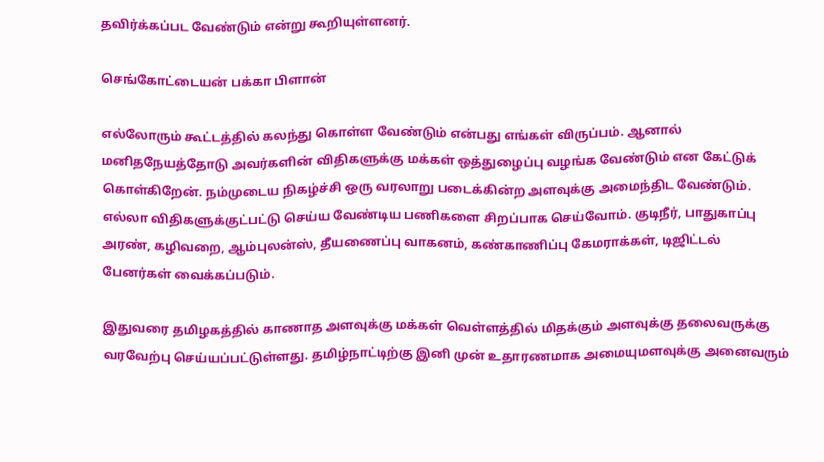தவிர்க்கப்பட வேண்டும் என்று கூறியுள்ளனர்.

செங்கோட்டையன் பக்கா பிளான்

எல்லோரும் கூட்டத்தில் கலந்து கொள்ள வேண்டும் என்பது எங்கள் விருப்பம். ஆனால் மனிதநேயத்தோடு அவர்களின் விதிகளுக்கு மக்கள் ஒத்துழைப்பு வழங்க வேண்டும் என கேட்டுக் கொள்கிறேன். நம்முடைய நிகழ்ச்சி ஒரு வரலாறு படைக்கின்ற அளவுக்கு அமைந்திட வேண்டும். எல்லா விதிகளுக்குட்பட்டு செய்ய வேண்டிய பணிகளை சிறப்பாக செய்வோம். குடிநீர், பாதுகாப்பு அரண், கழிவறை, ஆம்புலன்ஸ், தீயணைப்பு வாகனம், கண்காணிப்பு கேமராக்கள், டிஜிட்டல் பேனர்கள் வைக்கப்படும்.

இதுவரை தமிழகத்தில் காணாத அளவுக்கு மக்கள் வெள்ளத்தில் மிதக்கும் அளவுக்கு தலைவருக்கு வரவேற்பு செய்யப்பட்டுள்ளது. தமிழ்நாட்டிற்கு இனி முன் உதாரணமாக அமையுமளவுக்கு அனைவரும்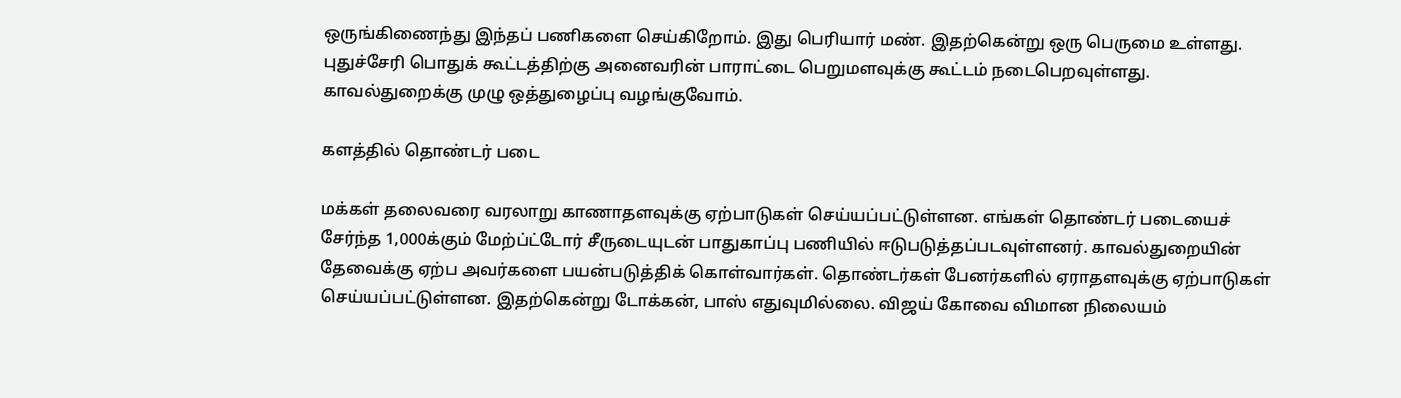ஒருங்கிணைந்து இந்தப் பணிகளை செய்கிறோம். இது பெரியார் மண். இதற்கென்று ஒரு பெருமை உள்ளது. புதுச்சேரி பொதுக் கூட்டத்திற்கு அனைவரின் பாராட்டை பெறுமளவுக்கு கூட்டம் நடைபெறவுள்ளது. காவல்துறைக்கு முழு ஒத்துழைப்பு வழங்குவோம்.

களத்தில் தொண்டர் படை

மக்கள் தலைவரை வரலாறு காணாதளவுக்கு ஏற்பாடுகள் செய்யப்பட்டுள்ளன. எங்கள் தொண்டர் படையைச் சேர்ந்த 1,000க்கும் மேற்ப்ட்டோர் சீருடையுடன் பாதுகாப்பு பணியில் ஈடுபடுத்தப்படவுள்ளனர். காவல்துறையின் தேவைக்கு ஏற்ப அவர்களை பயன்படுத்திக் கொள்வார்கள். தொண்டர்கள் பேனர்களில் ஏராதளவுக்கு ஏற்பாடுகள் செய்யப்பட்டுள்ளன. இதற்கென்று டோக்கன், பாஸ் எதுவுமில்லை. விஜய் கோவை விமான நிலையம்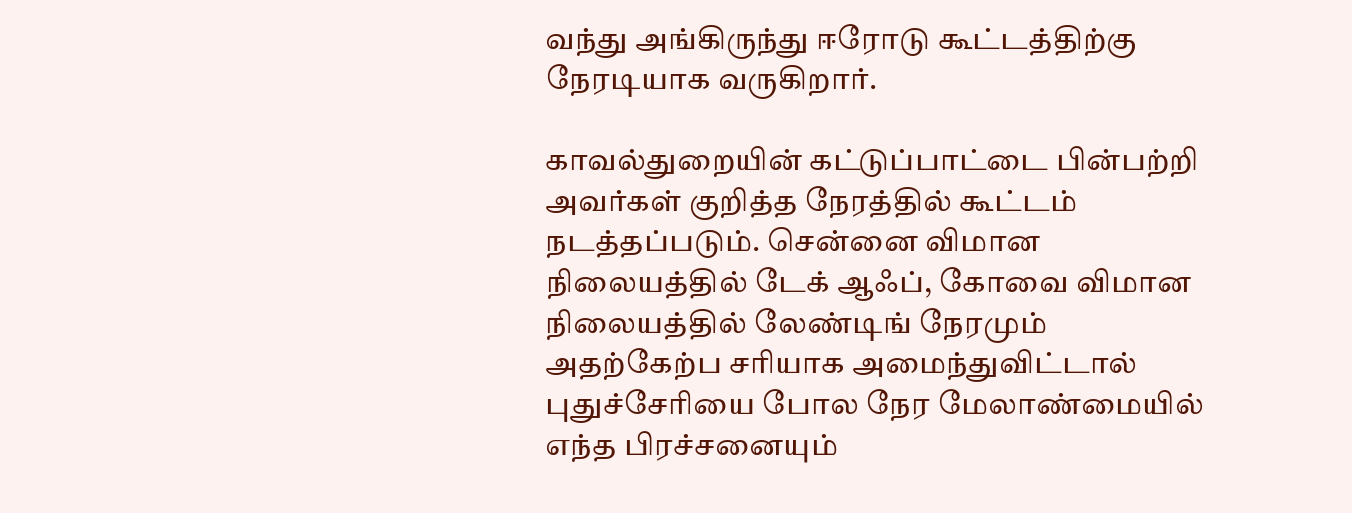வந்து அங்கிருந்து ஈரோடு கூட்டத்திற்கு நேரடியாக வருகிறார்.

காவல்துறையின் கட்டுப்பாட்டை பின்பற்றி அவர்கள் குறித்த நேரத்தில் கூட்டம் நடத்தப்படும். சென்னை விமான நிலையத்தில் டேக் ஆஃப், கோவை விமான நிலையத்தில் லேண்டிங் நேரமும் அதற்கேற்ப சரியாக அமைந்துவிட்டால் புதுச்சேரியை போல நேர மேலாண்மையில் எந்த பிரச்சனையும்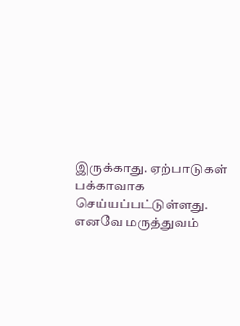இருக்காது. ஏற்பாடுகள் பக்காவாக செய்யப்பட்டுள்ளது. எனவே மருத்துவம்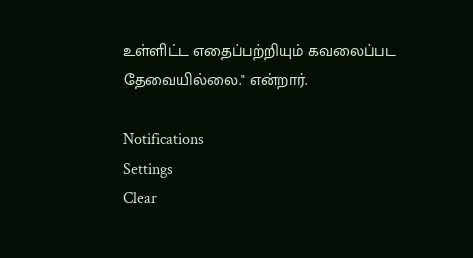உள்ளிட்ட எதைப்பற்றியும் கவலைப்பட தேவையில்லை." என்றார்.

Notifications
Settings
Clear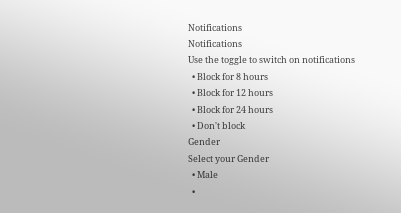Notifications
Notifications
Use the toggle to switch on notifications
  • Block for 8 hours
  • Block for 12 hours
  • Block for 24 hours
  • Don't block
Gender
Select your Gender
  • Male
  •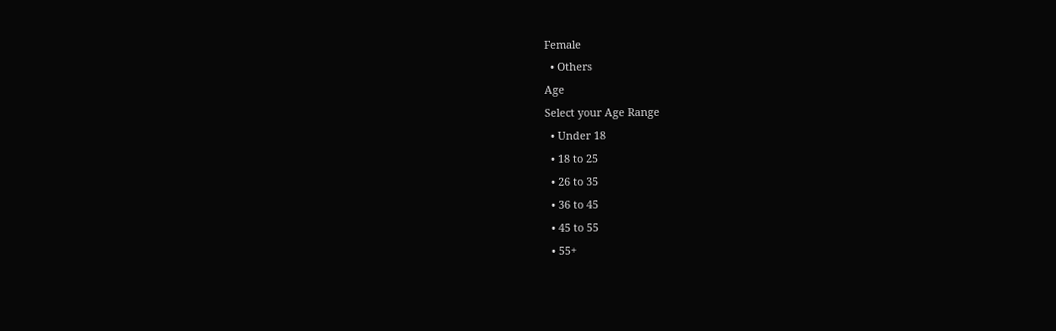Female
  • Others
Age
Select your Age Range
  • Under 18
  • 18 to 25
  • 26 to 35
  • 36 to 45
  • 45 to 55
  • 55+